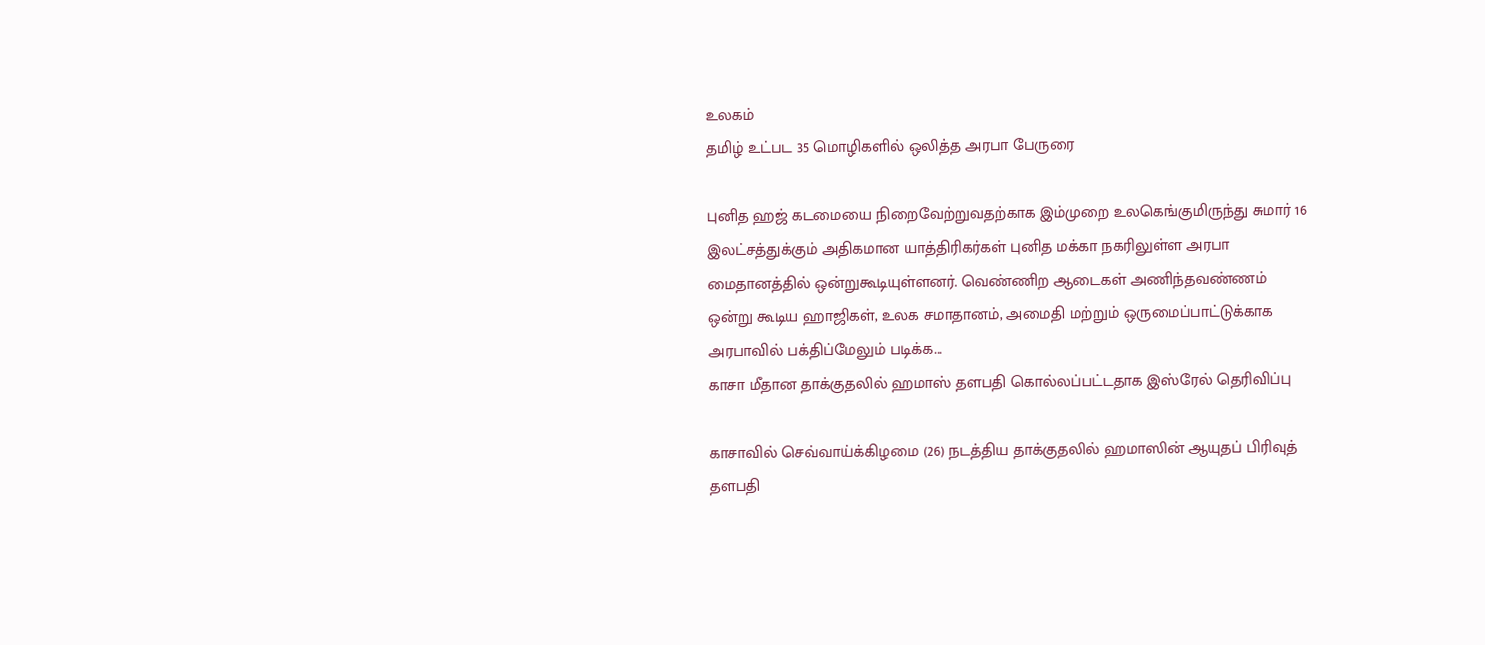உலகம்
தமிழ் உட்பட 35 மொழிகளில் ஒலித்த அரபா பேருரை

புனித ஹஜ் கடமையை நிறைவேற்றுவதற்காக இம்முறை உலகெங்குமிருந்து சுமார் 16 இலட்சத்துக்கும் அதிகமான யாத்திரிகர்கள் புனித மக்கா நகரிலுள்ள அரபா மைதானத்தில் ஒன்றுகூடியுள்ளனர். வெண்ணிற ஆடைகள் அணிந்தவண்ணம் ஒன்று கூடிய ஹாஜிகள், உலக சமாதானம், அமைதி மற்றும் ஒருமைப்பாட்டுக்காக அரபாவில் பக்திப்மேலும் படிக்க...
காசா மீதான தாக்குதலில் ஹமாஸ் தளபதி கொல்லப்பட்டதாக இஸ்ரேல் தெரிவிப்பு

காசாவில் செவ்வாய்க்கிழமை (26) நடத்திய தாக்குதலில் ஹமாஸின் ஆயுதப் பிரிவுத் தளபதி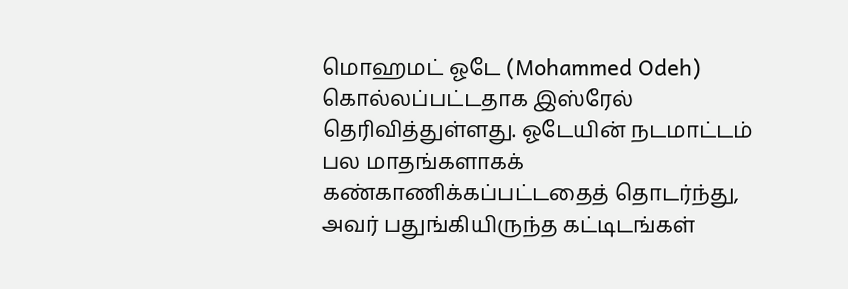மொஹமட் ஓடே (Mohammed Odeh) கொல்லப்பட்டதாக இஸ்ரேல் தெரிவித்துள்ளது. ஓடேயின் நடமாட்டம் பல மாதங்களாகக் கண்காணிக்கப்பட்டதைத் தொடர்ந்து, அவர் பதுங்கியிருந்த கட்டிடங்கள்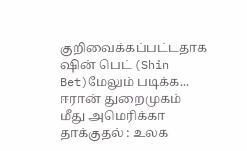குறிவைக்கப்பட்டதாக ஷின் பெட் (Shin Bet)மேலும் படிக்க...
ஈரான் துறைமுகம் மீது அமெரிக்கா தாக்குதல் : உலக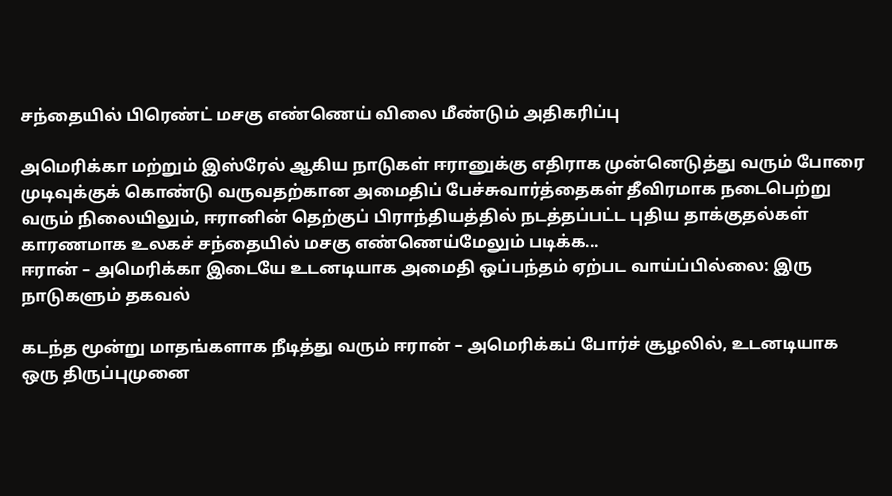சந்தையில் பிரெண்ட் மசகு எண்ணெய் விலை மீண்டும் அதிகரிப்பு

அமெரிக்கா மற்றும் இஸ்ரேல் ஆகிய நாடுகள் ஈரானுக்கு எதிராக முன்னெடுத்து வரும் போரை முடிவுக்குக் கொண்டு வருவதற்கான அமைதிப் பேச்சுவார்த்தைகள் தீவிரமாக நடைபெற்று வரும் நிலையிலும், ஈரானின் தெற்குப் பிராந்தியத்தில் நடத்தப்பட்ட புதிய தாக்குதல்கள் காரணமாக உலகச் சந்தையில் மசகு எண்ணெய்மேலும் படிக்க...
ஈரான் – அமெரிக்கா இடையே உடனடியாக அமைதி ஒப்பந்தம் ஏற்பட வாய்ப்பில்லை: இரு நாடுகளும் தகவல்

கடந்த மூன்று மாதங்களாக நீடித்து வரும் ஈரான் – அமெரிக்கப் போர்ச் சூழலில், உடனடியாக ஒரு திருப்புமுனை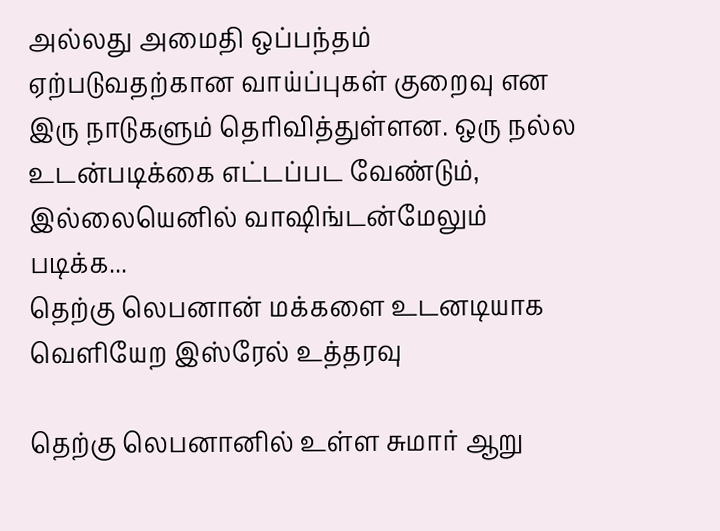அல்லது அமைதி ஒப்பந்தம் ஏற்படுவதற்கான வாய்ப்புகள் குறைவு என இரு நாடுகளும் தெரிவித்துள்ளன. ஒரு நல்ல உடன்படிக்கை எட்டப்பட வேண்டும், இல்லையெனில் வாஷிங்டன்மேலும் படிக்க...
தெற்கு லெபனான் மக்களை உடனடியாக வௌியேற இஸ்ரேல் உத்தரவு

தெற்கு லெபனானில் உள்ள சுமார் ஆறு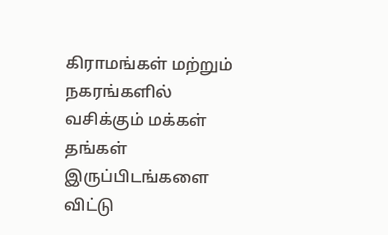கிராமங்கள் மற்றும் நகரங்களில் வசிக்கும் மக்கள் தங்கள் இருப்பிடங்களை விட்டு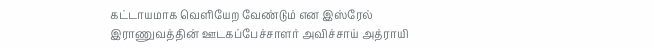கட்டாயமாக வெளியேற வேண்டும் என இஸ்ரேல் இராணுவத்தின் ஊடகப்பேச்சாளர் அவிச்சாய் அத்ராயி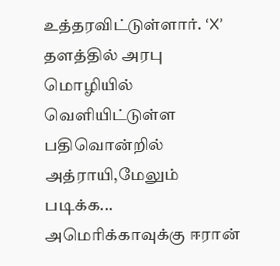உத்தரவிட்டுள்ளார். ‘X’ தளத்தில் அரபு மொழியில் வெளியிட்டுள்ள பதிவொன்றில் அத்ராயி,மேலும் படிக்க...
அமெரிக்காவுக்கு ஈரான்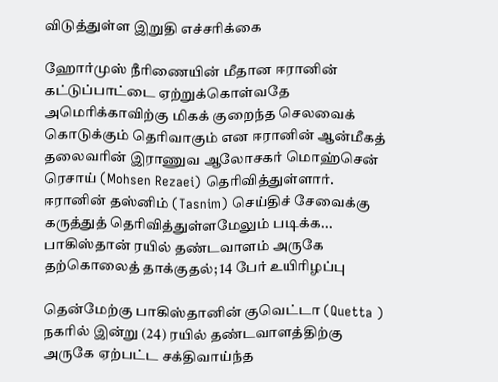விடுத்துள்ள இறுதி எச்சரிக்கை

ஹோர்முஸ் நீரிணையின் மீதான ஈரானின் கட்டுப்பாட்டை ஏற்றுக்கொள்வதே அமெரிக்காவிற்கு மிகக் குறைந்த செலவைக் கொடுக்கும் தெரிவாகும் என ஈரானின் ஆன்மீகத் தலைவரின் இராணுவ ஆலோசகர் மொஹ்சென் ரெசாய் (Mohsen Rezaei) தெரிவித்துள்ளார். ஈரானின் தஸ்னிம் (Tasnim) செய்திச் சேவைக்கு கருத்துத் தெரிவித்துள்ளமேலும் படிக்க...
பாகிஸ்தான் ரயில் தண்டவாளம் அருகே தற்கொலைத் தாக்குதல்; 14 பேர் உயிரிழப்பு

தென்மேற்கு பாகிஸ்தானின் குவெட்டா (Quetta ) நகரில் இன்று (24) ரயில் தண்டவாளத்திற்கு அருகே ஏற்பட்ட சக்திவாய்ந்த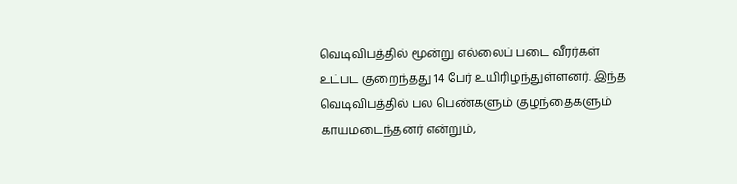வெடிவிபத்தில் மூன்று எல்லைப் படை வீரர்கள் உட்பட குறைந்தது 14 பேர் உயிரிழந்துள்ளனர். இந்த வெடிவிபத்தில் பல பெண்களும் குழந்தைகளும் காயமடைந்தனர் என்றும்,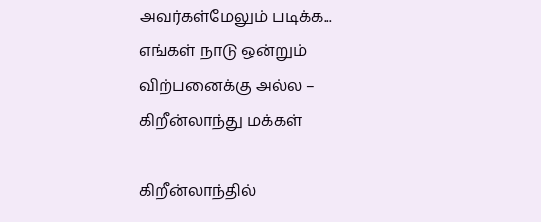அவர்கள்மேலும் படிக்க...
எங்கள் நாடு ஒன்றும் விற்பனைக்கு அல்ல – கிறீன்லாந்து மக்கள்

கிறீன்லாந்தில்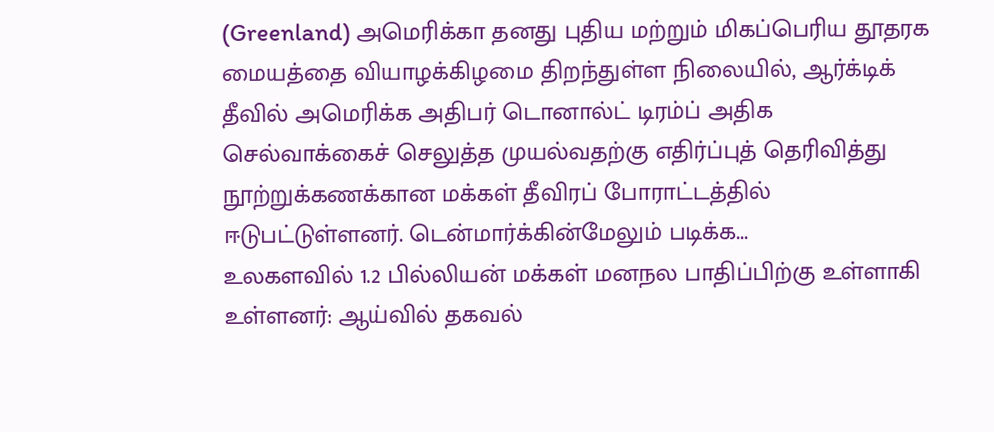(Greenland) அமெரிக்கா தனது புதிய மற்றும் மிகப்பெரிய தூதரக மையத்தை வியாழக்கிழமை திறந்துள்ள நிலையில், ஆர்க்டிக் தீவில் அமெரிக்க அதிபர் டொனால்ட் டிரம்ப் அதிக செல்வாக்கைச் செலுத்த முயல்வதற்கு எதிர்ப்புத் தெரிவித்து நூற்றுக்கணக்கான மக்கள் தீவிரப் போராட்டத்தில் ஈடுபட்டுள்ளனர். டென்மார்க்கின்மேலும் படிக்க...
உலகளவில் 1.2 பில்லியன் மக்கள் மனநல பாதிப்பிற்கு உள்ளாகி உள்ளனர்: ஆய்வில் தகவல்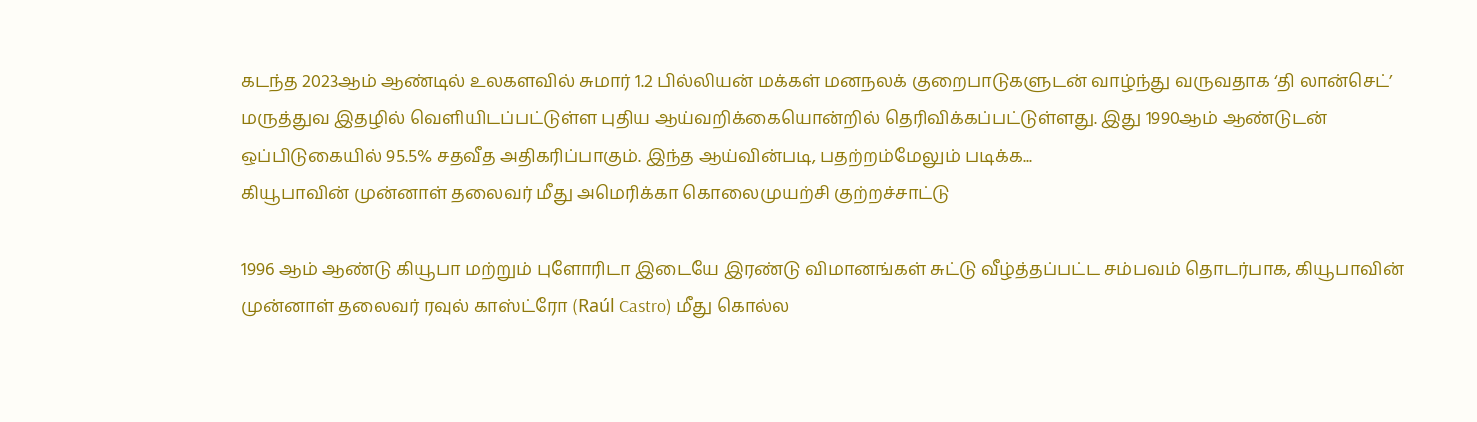கடந்த 2023ஆம் ஆண்டில் உலகளவில் சுமார் 1.2 பில்லியன் மக்கள் மனநலக் குறைபாடுகளுடன் வாழ்ந்து வருவதாக ‘தி லான்செட்’ மருத்துவ இதழில் வெளியிடப்பட்டுள்ள புதிய ஆய்வறிக்கையொன்றில் தெரிவிக்கப்பட்டுள்ளது. இது 1990ஆம் ஆண்டுடன் ஒப்பிடுகையில் 95.5% சதவீத அதிகரிப்பாகும். இந்த ஆய்வின்படி, பதற்றம்மேலும் படிக்க...
கியூபாவின் முன்னாள் தலைவர் மீது அமெரிக்கா கொலைமுயற்சி குற்றச்சாட்டு

1996 ஆம் ஆண்டு கியூபா மற்றும் புளோரிடா இடையே இரண்டு விமானங்கள் சுட்டு வீழ்த்தப்பட்ட சம்பவம் தொடர்பாக, கியூபாவின் முன்னாள் தலைவர் ரவுல் காஸ்ட்ரோ (Raúl Castro) மீது கொல்ல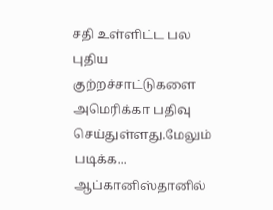சதி உள்ளிட்ட பல புதிய குற்றச்சாட்டுகளை அமெரிக்கா பதிவு செய்துள்ளது.மேலும் படிக்க...
ஆப்கானிஸ்தானில்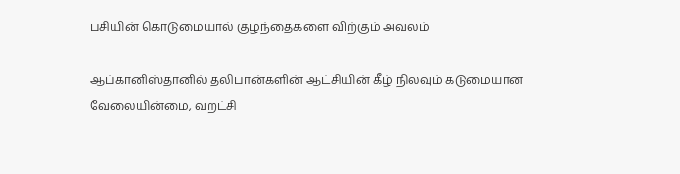பசியின் கொடுமையால் குழந்தைகளை விற்கும் அவலம்

ஆப்கானிஸ்தானில் தலிபான்களின் ஆட்சியின் கீழ் நிலவும் கடுமையான வேலையின்மை, வறட்சி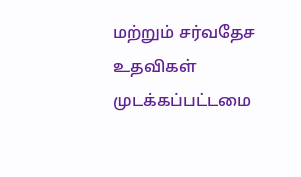மற்றும் சர்வதேச உதவிகள் முடக்கப்பட்டமை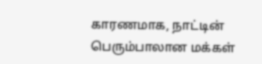காரணமாக, நாட்டின் பெரும்பாலான மக்கள்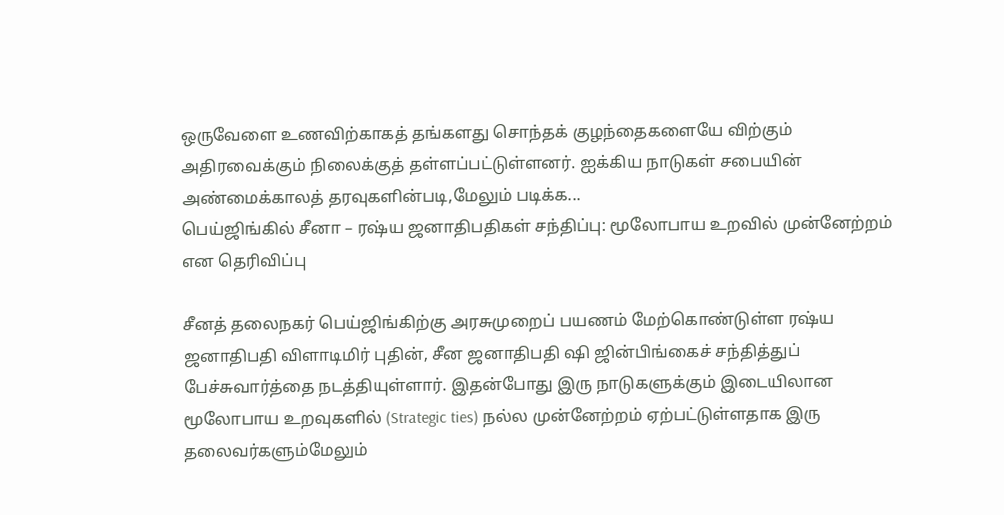ஒருவேளை உணவிற்காகத் தங்களது சொந்தக் குழந்தைகளையே விற்கும் அதிரவைக்கும் நிலைக்குத் தள்ளப்பட்டுள்ளனர். ஐக்கிய நாடுகள் சபையின் அண்மைக்காலத் தரவுகளின்படி,மேலும் படிக்க...
பெய்ஜிங்கில் சீனா – ரஷ்ய ஜனாதிபதிகள் சந்திப்பு: மூலோபாய உறவில் முன்னேற்றம் என தெரிவிப்பு

சீனத் தலைநகர் பெய்ஜிங்கிற்கு அரசுமுறைப் பயணம் மேற்கொண்டுள்ள ரஷ்ய ஜனாதிபதி விளாடிமிர் புதின், சீன ஜனாதிபதி ஷி ஜின்பிங்கைச் சந்தித்துப் பேச்சுவார்த்தை நடத்தியுள்ளார். இதன்போது இரு நாடுகளுக்கும் இடையிலான மூலோபாய உறவுகளில் (Strategic ties) நல்ல முன்னேற்றம் ஏற்பட்டுள்ளதாக இரு தலைவர்களும்மேலும்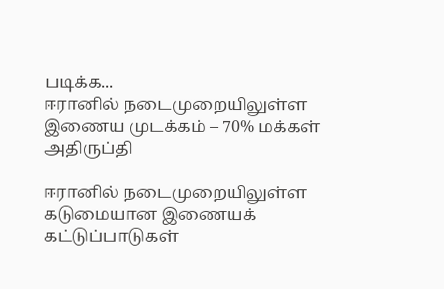படிக்க...
ஈரானில் நடைமுறையிலுள்ள இணைய முடக்கம் – 70% மக்கள் அதிருப்தி

ஈரானில் நடைமுறையிலுள்ள கடுமையான இணையக் கட்டுப்பாடுகள்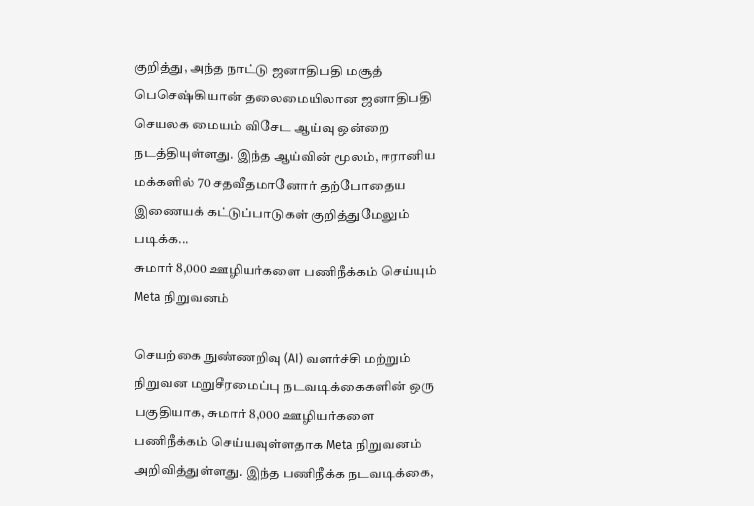குறித்து, அந்த நாட்டு ஜனாதிபதி மசூத் பெசெஷ்கியான் தலைமையிலான ஜனாதிபதி செயலக மையம் விசேட ஆய்வு ஒன்றை நடத்தியுள்ளது. இந்த ஆய்வின் மூலம், ஈரானிய மக்களில் 70 சதவீதமானோர் தற்போதைய இணையக் கட்டுப்பாடுகள் குறித்துமேலும் படிக்க...
சுமார் 8,000 ஊழியர்களை பணிநீக்கம் செய்யும் Meta நிறுவனம்

செயற்கை நுண்ணறிவு (AI) வளர்ச்சி மற்றும் நிறுவன மறுசீரமைப்பு நடவடிக்கைகளின் ஒரு பகுதியாக, சுமார் 8,000 ஊழியர்களை பணிநீக்கம் செய்யவுள்ளதாக Meta நிறுவனம் அறிவித்துள்ளது. இந்த பணிநீக்க நடவடிக்கை,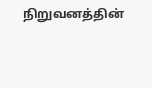நிறுவனத்தின்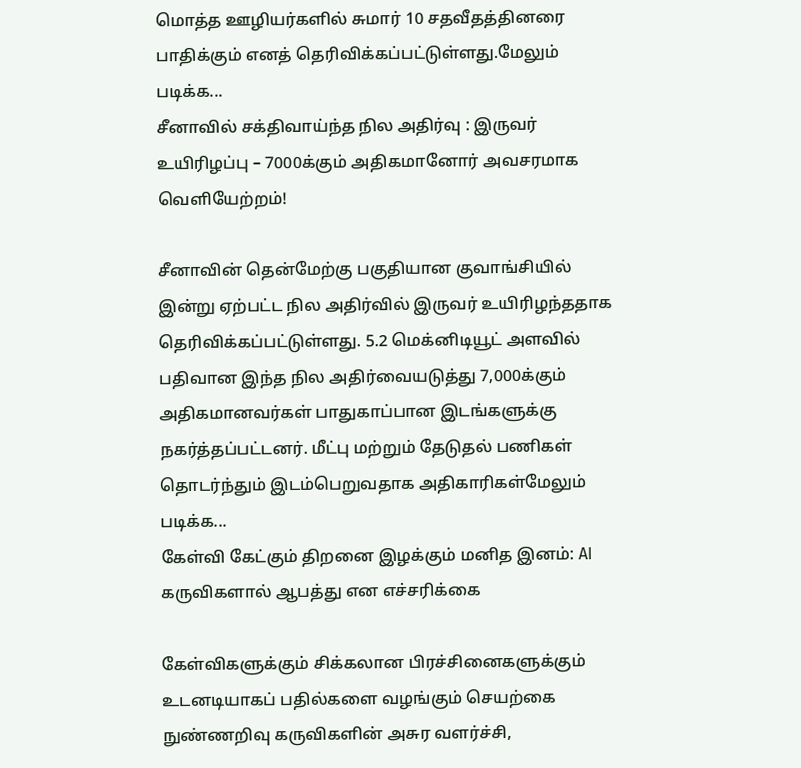மொத்த ஊழியர்களில் சுமார் 10 சதவீதத்தினரை பாதிக்கும் எனத் தெரிவிக்கப்பட்டுள்ளது.மேலும் படிக்க...
சீனாவில் சக்திவாய்ந்த நில அதிர்வு : இருவர் உயிரிழப்பு – 7000க்கும் அதிகமானோர் அவசரமாக வெளியேற்றம்!

சீனாவின் தென்மேற்கு பகுதியான குவாங்சியில் இன்று ஏற்பட்ட நில அதிர்வில் இருவர் உயிரிழந்ததாக தெரிவிக்கப்பட்டுள்ளது. 5.2 மெக்னிடியூட் அளவில் பதிவான இந்த நில அதிர்வையடுத்து 7,000க்கும் அதிகமானவர்கள் பாதுகாப்பான இடங்களுக்கு நகர்த்தப்பட்டனர். மீட்பு மற்றும் தேடுதல் பணிகள் தொடர்ந்தும் இடம்பெறுவதாக அதிகாரிகள்மேலும் படிக்க...
கேள்வி கேட்கும் திறனை இழக்கும் மனித இனம்: AI கருவிகளால் ஆபத்து என எச்சரிக்கை

கேள்விகளுக்கும் சிக்கலான பிரச்சினைகளுக்கும் உடனடியாகப் பதில்களை வழங்கும் செயற்கை நுண்ணறிவு கருவிகளின் அசுர வளர்ச்சி,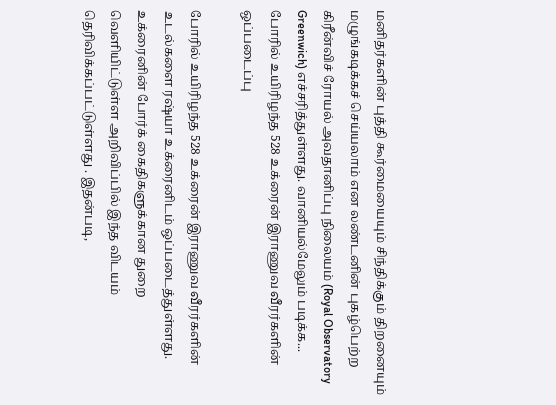மனிதர்களின் புத்தி கூர்மையையும் சிந்திக்கும் திறனையும் மழுங்கடிக்கச் செய்யலாம் என லண்டனின் புகழ்பெற்ற கிரீன்விச் ரோயல் அவதானிப்பு நிலையம் (Royal Observatory Greenwich) எச்சரித்துள்ளது. வானியல்மேலும் படிக்க...
போரில் உயிரிழந்த 528 உக்ரைன் இராணுவ வீரர்களின் ஒப்படைப்பு

போரில் உயிரிழந்த 528 உக்ரைன் இராணுவ வீரர்களின் உடல்களை ரஷ்யா உக்ரைனிடம் ஒப்படைத்துள்ளது. உக்ரைனின் போர்க் கைதிகளுக்கான துறை வெளியிட்டுள்ள அறிவிப்பில் இந்த விடயம் தெரிவிக்கப்பட்டுள்ளது . இதன்படி,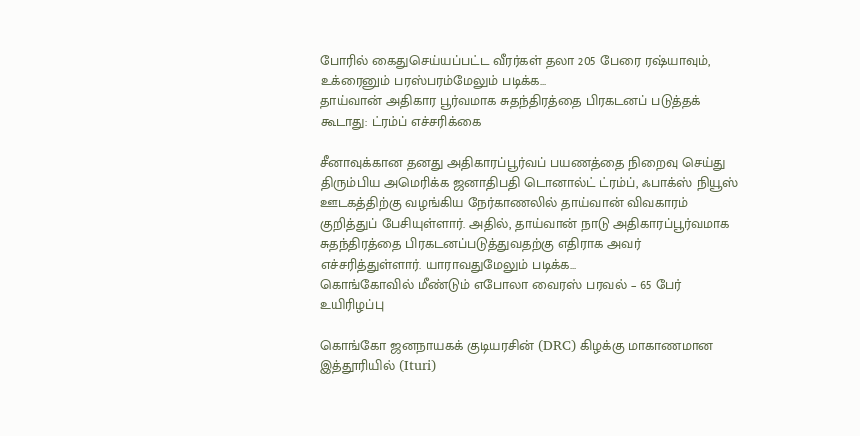போரில் கைதுசெய்யப்பட்ட வீரர்கள் தலா 205 பேரை ரஷ்யாவும், உக்ரைனும் பரஸ்பரம்மேலும் படிக்க...
தாய்வான் அதிகார பூர்வமாக சுதந்திரத்தை பிரகடனப் படுத்தக் கூடாது: ட்ரம்ப் எச்சரிக்கை

சீனாவுக்கான தனது அதிகாரப்பூர்வப் பயணத்தை நிறைவு செய்து திரும்பிய அமெரிக்க ஜனாதிபதி டொனால்ட் ட்ரம்ப், ஃபாக்ஸ் நியூஸ் ஊடகத்திற்கு வழங்கிய நேர்காணலில் தாய்வான் விவகாரம் குறித்துப் பேசியுள்ளார். அதில், தாய்வான் நாடு அதிகாரப்பூர்வமாக சுதந்திரத்தை பிரகடனப்படுத்துவதற்கு எதிராக அவர் எச்சரித்துள்ளார். யாராவதுமேலும் படிக்க...
கொங்கோவில் மீண்டும் எபோலா வைரஸ் பரவல் – 65 பேர் உயிரிழப்பு

கொங்கோ ஜனநாயகக் குடியரசின் (DRC) கிழக்கு மாகாணமான இத்தூரியில் (Ituri)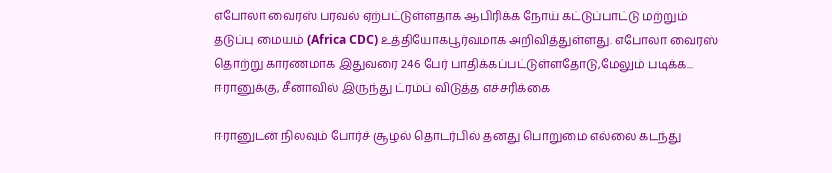எபோலா வைரஸ் பரவல் ஏற்பட்டுள்ளதாக ஆபிரிக்க நோய் கட்டுப்பாட்டு மற்றும் தடுப்பு மையம் (Africa CDC) உத்தியோகபூர்வமாக அறிவித்துள்ளது. எபோலா வைரஸ் தொற்று காரணமாக இதுவரை 246 பேர் பாதிக்கப்பட்டுள்ளதோடு,மேலும் படிக்க...
ஈரானுக்கு, சீனாவில் இருந்து ட்ரம்ப் விடுத்த எச்சரிக்கை

ஈரானுடன் நிலவும் போர்ச் சூழல் தொடர்பில் தனது பொறுமை எல்லை கடந்து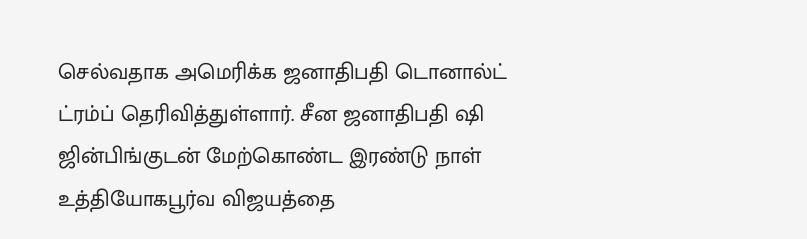செல்வதாக அமெரிக்க ஜனாதிபதி டொனால்ட் ட்ரம்ப் தெரிவித்துள்ளார். சீன ஜனாதிபதி ஷி ஜின்பிங்குடன் மேற்கொண்ட இரண்டு நாள் உத்தியோகபூர்வ விஜயத்தை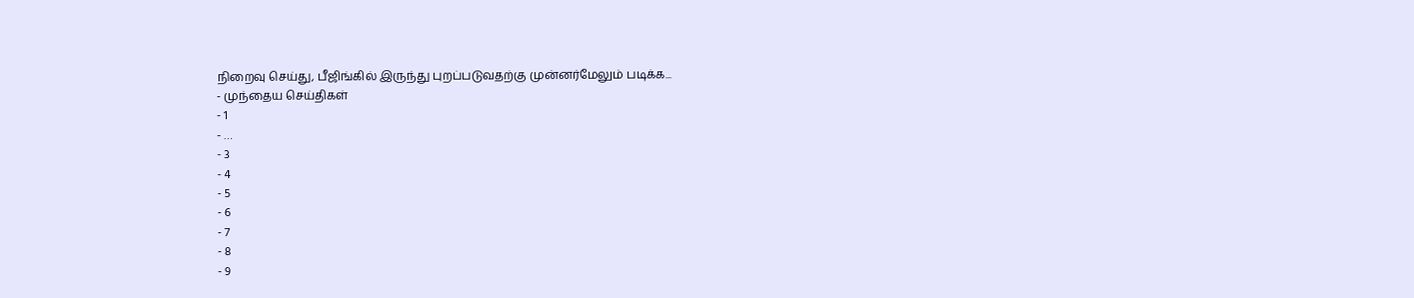நிறைவு செய்து, பீஜிங்கில் இருந்து புறப்படுவதற்கு முன்னர்மேலும் படிக்க...
- முந்தைய செய்திகள்
- 1
- …
- 3
- 4
- 5
- 6
- 7
- 8
- 9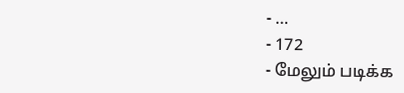- …
- 172
- மேலும் படிக்க